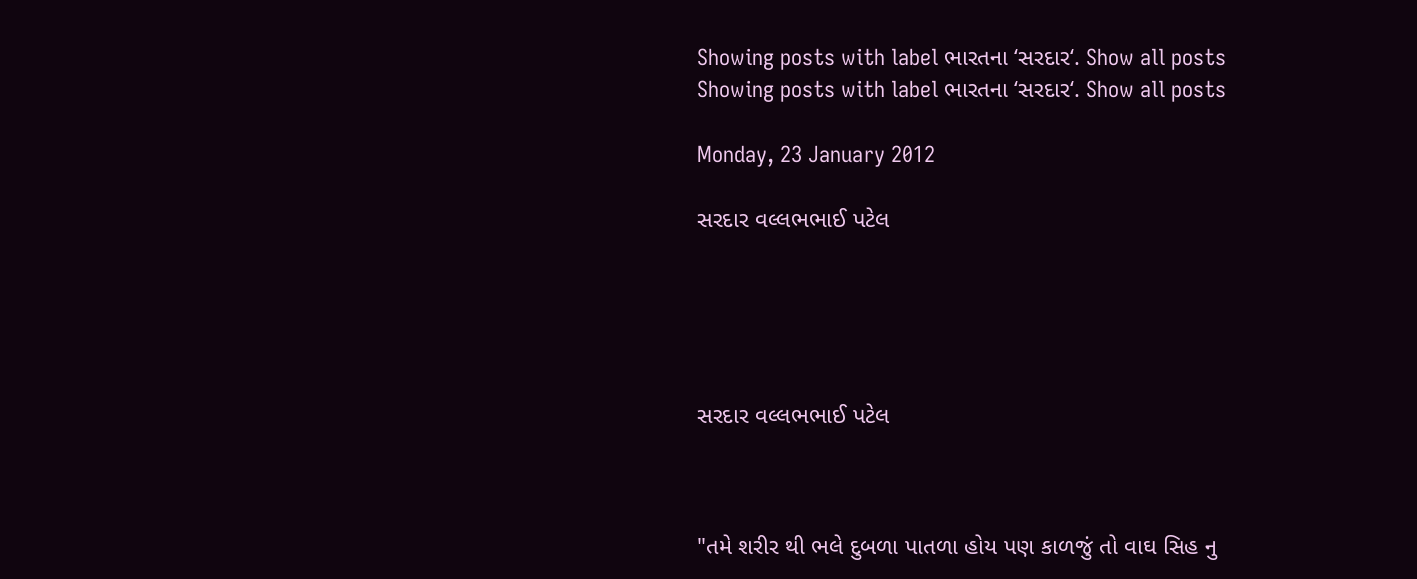Showing posts with label ભારતના ‘સરદાર‘. Show all posts
Showing posts with label ભારતના ‘સરદાર‘. Show all posts

Monday, 23 January 2012

સરદાર વલ્લભભાઈ પટેલ





સરદાર વલ્લભભાઈ પટેલ



"તમે શરીર થી ભલે દુબળા પાતળા હોય પણ કાળજું તો વાઘ સિહ નુ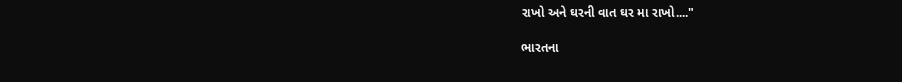રાખો અને ઘરની વાત ઘર મા રાખો...."

ભારતના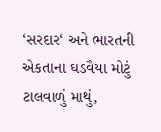‘સરદાર‘ અને ભારતની એકતાના ઘડવૈયા મોટું ટાલવાળું માથું,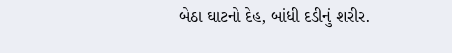બેઠા ઘાટનો દેહ, બાંધી દડીનું શરીર.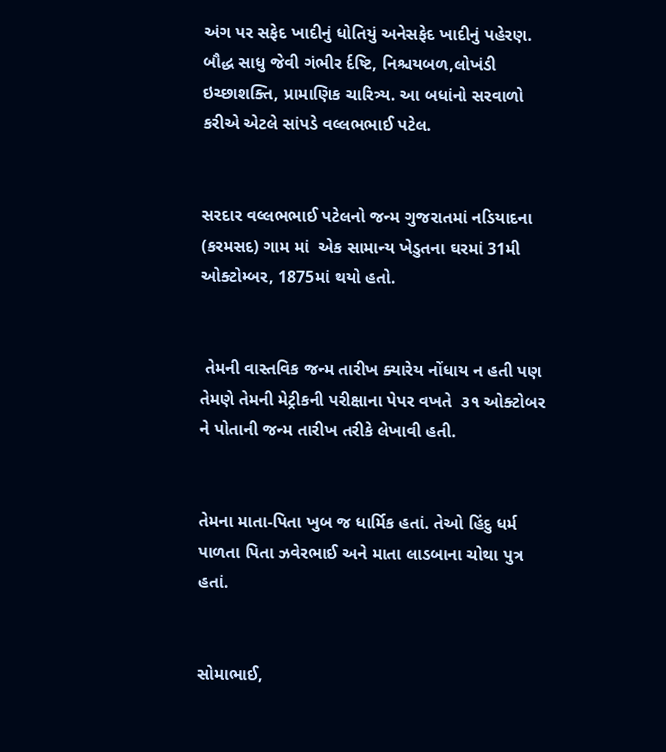અંગ પર સફેદ ખાદીનું ધોતિયું અનેસફેદ ખાદીનું પહેરણ. બૌદ્ધ સાધુ જેવી ગંભીર ર્દષ્ટિ, નિશ્ચયબળ,લોખંડી ઇચ્છાશક્તિ, પ્રા‍માણિક ચારિત્ર્ય. આ બધાંનો સરવાળો કરીએ એટલે સાંપડે વલ્લભભાઈ પટેલ.


સરદાર વલ્લભભાઈ પટેલનો જન્મ ગુજરાતમાં નડિયાદના  (કરમસદ) ગામ માં  એક સામાન્ય ખેડુતના ઘરમાં 31મી ઓક્ટોમ્બર, 1875માં થયો હતો.


 તેમની વાસ્તવિક જન્મ તારીખ ક્યારેય નોંધાય ન હતી પણ તેમણે તેમની મેટ્રીકની પરીક્ષાના પેપર વખતે  ૩૧ ઓક્ટોબર ને પોતાની જન્મ તારીખ તરીકે લેખાવી હતી.


તેમના માતા-પિતા ખુબ જ ધાર્મિક હતાં. તેઓ હિંદુ ધર્મ પાળતા પિતા ઝવેરભાઈ અને માતા લાડબાના ચોથા પુત્ર હતાં.


સોમાભાઈ,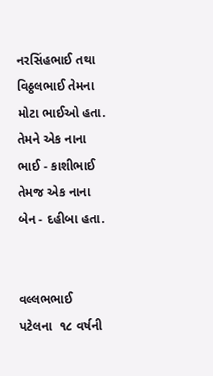નરસિંહભાઈ તથા વિઠ્ઠલભાઈ તેમના મોટા ભાઈઓ હતા. તેમને એક નાના ભાઈ - કાશીભાઈ તેમજ એક નાના બેન - દહીબા હતા.


વલ્લભભાઈ પટેલના  ૧૮ વર્ષની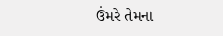ઉંમરે તેમના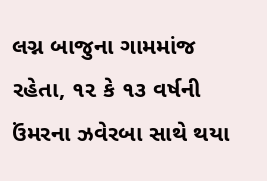લગ્ન બાજુના ગામમાંજ રહેતા, ૧૨ કે ૧૩ વર્ષની ઉંમરના ઝવેરબા સાથે થયા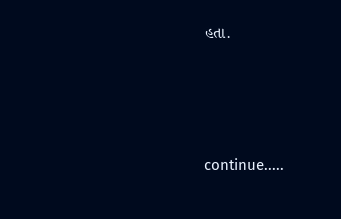હતા.







continue.....